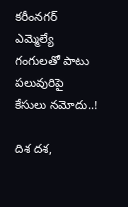కరీంనగర్ ఎమ్మెల్యే గంగులతో పాటు పలువురిపై కేసులు నమోదు..!

దిశ దశ,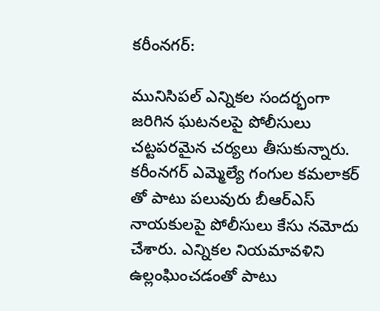కరీంనగర్:

మునిసిపల్ ఎన్నికల సందర్భంగా జరిగిన ఘటనలపై పోలీసులు చట్టపరమైన చర్యలు తీసుకున్నారు. కరీంనగర్ ఎమ్మెల్యే గంగుల కమలాకర్ తో పాటు పలువురు బీఆర్ఎస్ నాయకులపై పోలీసులు కేసు నమోదు చేశారు. ఎన్నికల నియమావళిని ఉల్లంఘించడంతో పాటు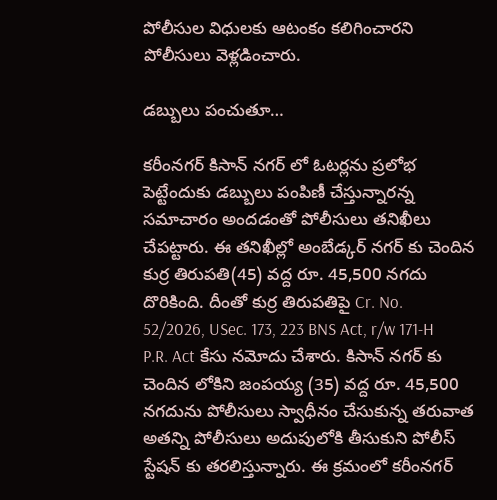పోలీసుల విధులకు ఆటంకం కలిగించారని పోలీసులు వెళ్లడించారు.

డబ్బులు పంచుతూ…

కరీంనగర్ కిసాన్ నగర్ లో ఓటర్లను ప్రలోభ పెట్టేందుకు డబ్బులు పంపిణీ చేస్తున్నారన్న సమాచారం అందడంతో పోలీసులు తనిఖీలు చేపట్టారు. ఈ తనిఖీల్లో అంబేడ్కర్ నగర్ కు చెందిన కుర్ర తిరుపతి(45) వద్ద రూ. 45,500 నగదు దొరికింది. దీంతో కుర్ర తిరుపతిపై Cr. No. 52/2026, USec. 173, 223 BNS Act, r/w 171-H P.R. Act కేసు నమోదు చేశారు. కిసాన్ నగర్ కు చెందిన లోకిని జంపయ్య (35) వద్ద రూ. 45,500 నగదును పోలీసులు స్వాధీనం చేసుకున్న తరువాత అతన్ని పోలీసులు అదుపులోకి తీసుకుని పోలీస్ స్టేషన్ కు తరలిస్తున్నారు. ఈ క్రమంలో కరీంనగర్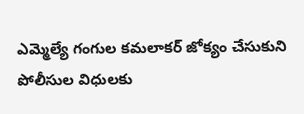ఎమ్మెల్యే గంగుల కమలాకర్ జోక్యం చేసుకుని పోలీసుల విధులకు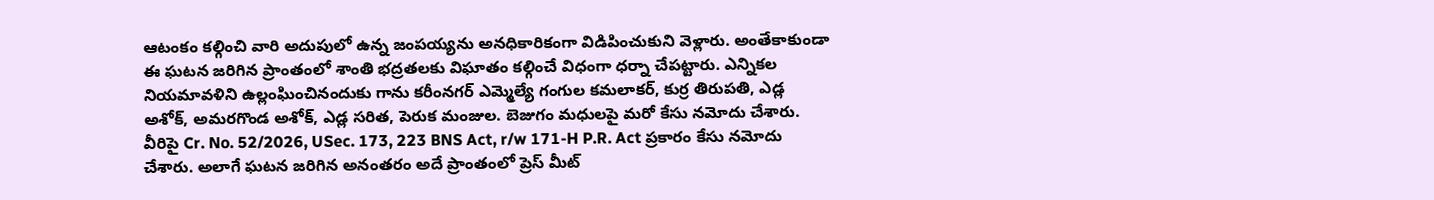ఆటంకం కల్గించి వారి అదుపులో ఉన్న జంపయ్యను అనధికారికంగా విడిపించుకుని వెళ్లారు. అంతేకాకుండా ఈ ఘటన జరిగిన ప్రాంతంలో శాంతి భద్రతలకు విఘాతం కల్గించే విధంగా ధర్నా చేపట్టారు. ఎన్నికల నియమావళిని ఉల్లంఘించినందుకు గాను కరీంనగర్ ఎమ్మెల్యే గంగుల కమలాకర్, కుర్ర తిరుపతి, ఎడ్ల అశోక్, అమరగొండ అశోక్, ఎడ్ల సరిత, పెరుక మంజుల. బెజుగం మధులపై మరో కేసు నమోదు చేశారు. వీరిపై Cr. No. 52/2026, USec. 173, 223 BNS Act, r/w 171-H P.R. Act ప్రకారం కేసు నమోదు చేశారు. అలాగే ఘటన జరిగిన అనంతరం అదే ప్రాంతంలో ప్రెస్ మీట్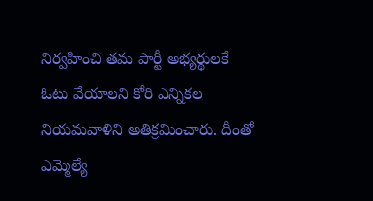నిర్వహించి తమ పార్టీ అభ్యర్థులకే ఓటు వేయాలని కోరి ఎన్నికల నియమవాళిని అతిక్రమించారు. దీంతో ఎమ్మెల్యే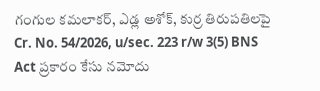గంగుల కమలాకర్, ఎడ్ల అశోక్, కుర్ర తిరుపతిలపై Cr. No. 54/2026, u/sec. 223 r/w 3(5) BNS Act ప్రకారం కేసు నమోదు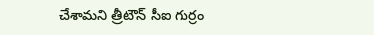చేశామని త్రీటౌన్ సీఐ గుర్రం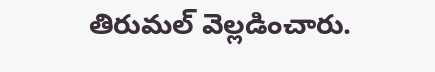తిరుమల్ వెల్లడించారు.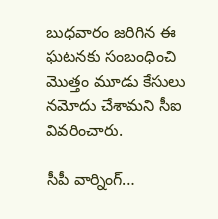బుధవారం జరిగిన ఈ ఘటనకు సంబంధించి మొత్తం మూడు కేసులు నమోదు చేశామని సీఐ వివరించారు.

సీపీ వార్నింగ్…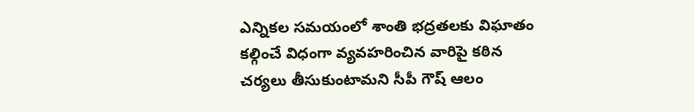ఎన్నికల సమయంలో శాంతి భద్రతలకు విఘాతం కల్గించే విధంగా వ్యవహరించిన వారిపై కఠిన చర్యలు తీసుకుంటామని సీపీ గౌష్ ఆలం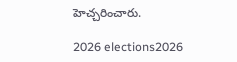హెచ్చరించారు.

2026 elections2026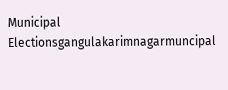Municipal Electionsgangulakarimnagarmuncipal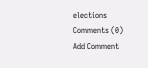elections
Comments (0)
Add Comment